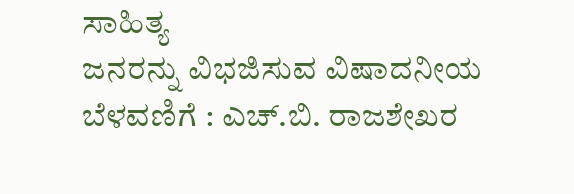ಸಾಹಿತ್ಯ
ಜನರನ್ನು ವಿಭಜಿಸುವ ವಿಷಾದನೀಯ ಬೆಳವಣಿಗೆ : ಎಚ್.ಬಿ. ರಾಜಶೇಖರ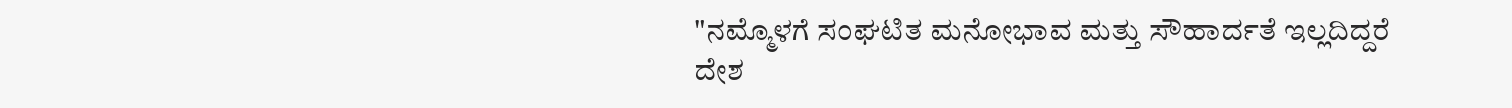"ನಮ್ಮೊಳಗೆ ಸಂಘಟಿತ ಮನೋಭಾವ ಮತ್ತು ಸೌಹಾರ್ದತೆ ಇಲ್ಲದಿದ್ದರೆ ದೇಶ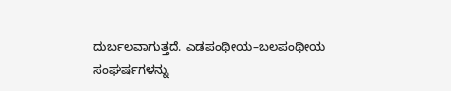ದುರ್ಬಲವಾಗುತ್ತದೆ. ಎಡಪಂಥೀಯ–ಬಲಪಂಥೀಯ ಸಂಘರ್ಷಗಳನ್ನು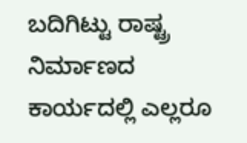ಬದಿಗಿಟ್ಟು ರಾಷ್ಟ್ರ ನಿರ್ಮಾಣದ ಕಾರ್ಯದಲ್ಲಿ ಎಲ್ಲರೂ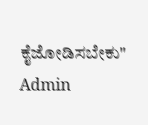ಕೈಜೋಡಿಸಬೇಕು"
Admin